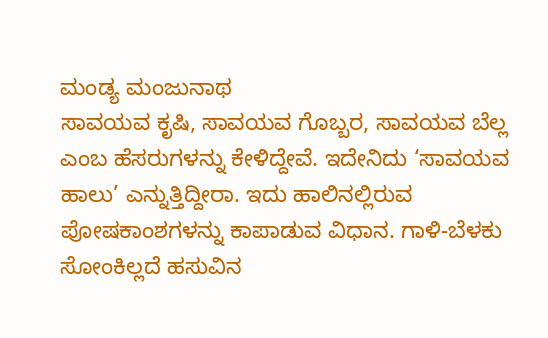ಮಂಡ್ಯ ಮಂಜುನಾಥ
ಸಾವಯವ ಕೃಷಿ, ಸಾವಯವ ಗೊಬ್ಬರ, ಸಾವಯವ ಬೆಲ್ಲ ಎಂಬ ಹೆಸರುಗಳನ್ನು ಕೇಳಿದ್ದೇವೆ. ಇದೇನಿದು ‘ಸಾವಯವ ಹಾಲು’ ಎನ್ನುತ್ತಿದ್ದೀರಾ. ಇದು ಹಾಲಿನಲ್ಲಿರುವ ಪೋಷಕಾಂಶಗಳನ್ನು ಕಾಪಾಡುವ ವಿಧಾನ. ಗಾಳಿ-ಬೆಳಕು ಸೋಂಕಿಲ್ಲದೆ ಹಸುವಿನ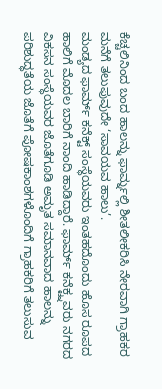ಕೆಚ್ಚಲಿನಿಂದ ಬಂದ ಹಾಲನ್ನು ಫಾರ್ಮ್ನಲ್ಲಿ ಶೀತಲೀಕರಿಸಿ ನೇರವಾಗಿ ಗ್ರಾಹಕರ ಮನೆಗೆ ತಲುಪುವುದೇ ‘ಸಾವಯವ ಹಾಲು’.
ಮಂಡ್ಯದ ಫಾರ್ಮ್ ಕನೆಕ್ಟ್ ಸಂಸ್ಥೆಯವರು ಇಂತಹದೊಂದು ಹೊಸ ರೂಪದ ಹಾಲಿಗೆ ಮೊದಲ ಬಾರಿಗೆ ನಾಂದಿ ಹಾಡಿದ್ದಾರೆ. ಫಾರ್ಮ್ ಕನೆಕ್ಟ್ನವರು ನಗರದ ವಿಕಸನ ಸಂಸ್ಥೆಯವರ ಜೊತೆಗೂಡಿ ಅಮೃತ ಸಮಾನವಾದ ಹಾಲನ್ನು ಪರಿಶುದ್ಧತೆಯ ಜೊತೆಗೆ ಪೋಷಕಾಂಶಗಳೊಂದಿಗೆ ಗ್ರಾಹಕರಿಗೆ ತಲುಸುವ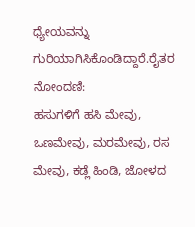ಧ್ಯೇಯವನ್ನು ಗುರಿಯಾಗಿಸಿಕೊಂಡಿದ್ದಾರೆ.ರೈತರ ನೋಂದಣಿ:
ಹಸುಗಳಿಗೆ ಹಸಿ ಮೇವು, ಒಣಮೇವು, ಮರಮೇವು, ರಸ ಮೇವು, ಕಡ್ಲೆ ಹಿಂಡಿ, ಜೋಳದ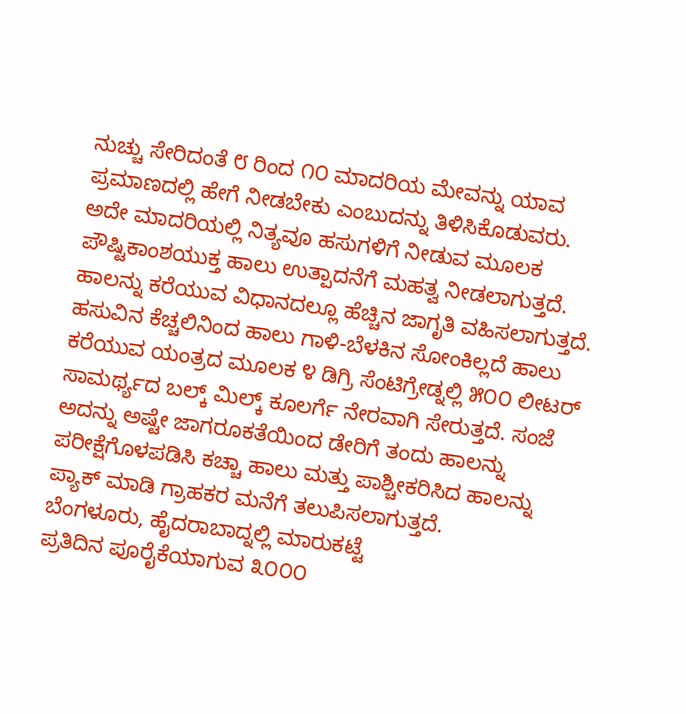ನುಚ್ಚು ಸೇರಿದಂತೆ ೮ ರಿಂದ ೧೦ ಮಾದರಿಯ ಮೇವನ್ನು ಯಾವ ಪ್ರಮಾಣದಲ್ಲಿ ಹೇಗೆ ನೀಡಬೇಕು ಎಂಬುದನ್ನು ತಿಳಿಸಿಕೊಡುವರು. ಅದೇ ಮಾದರಿಯಲ್ಲಿ ನಿತ್ಯವೂ ಹಸುಗಳಿಗೆ ನೀಡುವ ಮೂಲಕ ಪೌಷ್ಟಿಕಾಂಶಯುಕ್ತ ಹಾಲು ಉತ್ಪಾದನೆಗೆ ಮಹತ್ವ ನೀಡಲಾಗುತ್ತದೆ.
ಹಾಲನ್ನು ಕರೆಯುವ ವಿಧಾನದಲ್ಲೂ ಹೆಚ್ಚಿನ ಜಾಗೃತಿ ವಹಿಸಲಾಗುತ್ತದೆ. ಹಸುವಿನ ಕೆಚ್ಚಲಿನಿಂದ ಹಾಲು ಗಾಳಿ-ಬೆಳಕಿನ ಸೋಂಕಿಲ್ಲದೆ ಹಾಲು ಕರೆಯುವ ಯಂತ್ರದ ಮೂಲಕ ೪ ಡಿಗ್ರಿ ಸೆಂಟಿಗ್ರೇಡ್ನಲ್ಲಿ ೫೦೦ ಲೀಟರ್ ಸಾಮರ್ಥ್ಯದ ಬಲ್ಕ್ ಮಿಲ್ಕ್ ಕೂಲರ್ಗೆ ನೇರವಾಗಿ ಸೇರುತ್ತದೆ. ಸಂಜೆ ಅದನ್ನು ಅಷ್ಟೇ ಜಾಗರೂಕತೆಯಿಂದ ಡೇರಿಗೆ ತಂದು ಹಾಲನ್ನು ಪರೀಕ್ಷೆಗೊಳಪಡಿಸಿ ಕಚ್ಚಾ ಹಾಲು ಮತ್ತು ಪಾಶ್ಚೀಕರಿಸಿದ ಹಾಲನ್ನು ಪ್ಯಾಕ್ ಮಾಡಿ ಗ್ರಾಹಕರ ಮನೆಗೆ ತಲುಪಿಸಲಾಗುತ್ತದೆ.
ಬೆಂಗಳೂರು, ಹೈದರಾಬಾದ್ನಲ್ಲಿ ಮಾರುಕಟ್ಟೆ
ಪ್ರತಿದಿನ ಪೂರೈಕೆಯಾಗುವ ೩೦೦೦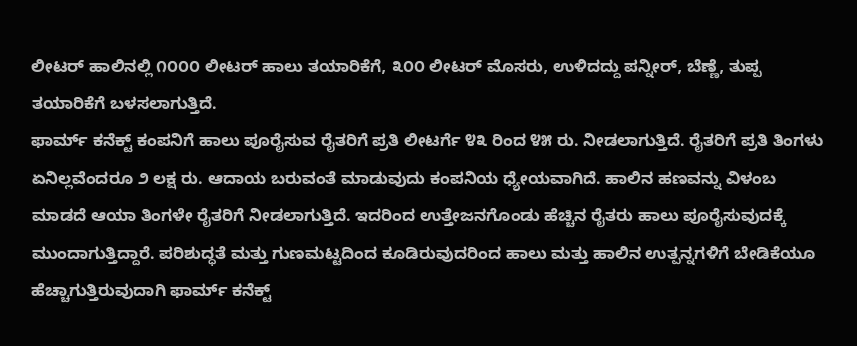ಲೀಟರ್ ಹಾಲಿನಲ್ಲಿ ೧೦೦೦ ಲೀಟರ್ ಹಾಲು ತಯಾರಿಕೆಗೆ, ೩೦೦ ಲೀಟರ್ ಮೊಸರು, ಉಳಿದದ್ದು ಪನ್ನೀರ್, ಬೆಣ್ಣೆ, ತುಪ್ಪ ತಯಾರಿಕೆಗೆ ಬಳಸಲಾಗುತ್ತಿದೆ.
ಫಾರ್ಮ್ ಕನೆಕ್ಟ್ ಕಂಪನಿಗೆ ಹಾಲು ಪೂರೈಸುವ ರೈತರಿಗೆ ಪ್ರತಿ ಲೀಟರ್ಗೆ ೪೩ ರಿಂದ ೪೫ ರು. ನೀಡಲಾಗುತ್ತಿದೆ. ರೈತರಿಗೆ ಪ್ರತಿ ತಿಂಗಳು ಏನಿಲ್ಲವೆಂದರೂ ೨ ಲಕ್ಷ ರು. ಆದಾಯ ಬರುವಂತೆ ಮಾಡುವುದು ಕಂಪನಿಯ ಧ್ಯೇಯವಾಗಿದೆ. ಹಾಲಿನ ಹಣವನ್ನು ವಿಳಂಬ ಮಾಡದೆ ಆಯಾ ತಿಂಗಳೇ ರೈತರಿಗೆ ನೀಡಲಾಗುತ್ತಿದೆ. ಇದರಿಂದ ಉತ್ತೇಜನಗೊಂಡು ಹೆಚ್ಚಿನ ರೈತರು ಹಾಲು ಪೂರೈಸುವುದಕ್ಕೆ ಮುಂದಾಗುತ್ತಿದ್ದಾರೆ. ಪರಿಶುದ್ಧತೆ ಮತ್ತು ಗುಣಮಟ್ಟದಿಂದ ಕೂಡಿರುವುದರಿಂದ ಹಾಲು ಮತ್ತು ಹಾಲಿನ ಉತ್ಪನ್ನಗಳಿಗೆ ಬೇಡಿಕೆಯೂ ಹೆಚ್ಚಾಗುತ್ತಿರುವುದಾಗಿ ಫಾರ್ಮ್ ಕನೆಕ್ಟ್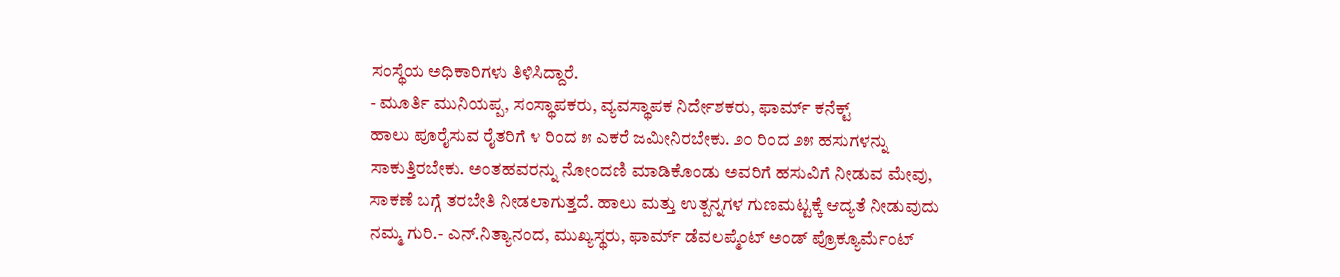ಸಂಸ್ಥೆಯ ಅಧಿಕಾರಿಗಳು ತಿಳಿಸಿದ್ದಾರೆ.
- ಮೂರ್ತಿ ಮುನಿಯಪ್ಪ, ಸಂಸ್ಥಾಪಕರು, ವ್ಯವಸ್ಥಾಪಕ ನಿರ್ದೇಶಕರು, ಫಾರ್ಮ್ ಕನೆಕ್ಟ್
ಹಾಲು ಪೂರೈಸುವ ರೈತರಿಗೆ ೪ ರಿಂದ ೫ ಎಕರೆ ಜಮೀನಿರಬೇಕು. ೨೦ ರಿಂದ ೨೫ ಹಸುಗಳನ್ನು ಸಾಕುತ್ತಿರಬೇಕು. ಅಂತಹವರನ್ನು ನೋಂದಣಿ ಮಾಡಿಕೊಂಡು ಅವರಿಗೆ ಹಸುವಿಗೆ ನೀಡುವ ಮೇವು, ಸಾಕಣೆ ಬಗ್ಗೆ ತರಬೇತಿ ನೀಡಲಾಗುತ್ತದೆ. ಹಾಲು ಮತ್ತು ಉತ್ಪನ್ನಗಳ ಗುಣಮಟ್ಟಕ್ಕೆ ಆದ್ಯತೆ ನೀಡುವುದು ನಮ್ಮ ಗುರಿ.- ಎನ್.ನಿತ್ಯಾನಂದ, ಮುಖ್ಯಸ್ಥರು, ಫಾರ್ಮ್ ಡೆವಲಪ್ಮೆಂಟ್ ಅಂಡ್ ಪ್ರೊಕ್ಯೂರ್ಮೆಂಟ್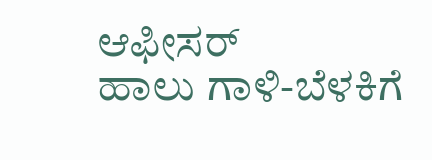ಆಫೀಸರ್
ಹಾಲು ಗಾಳಿ-ಬೆಳಕಿಗೆ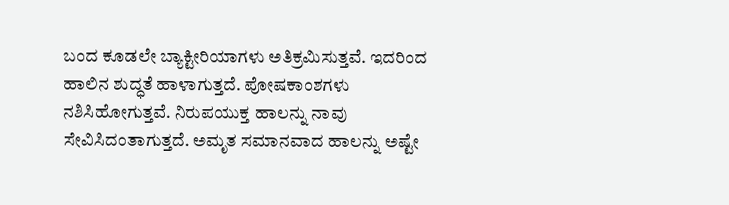ಬಂದ ಕೂಡಲೇ ಬ್ಯಾಕ್ಟೀರಿಯಾಗಳು ಅತಿಕ್ರಮಿಸುತ್ತವೆ. ಇದರಿಂದ ಹಾಲಿನ ಶುದ್ಧತೆ ಹಾಳಾಗುತ್ತದೆ. ಪೋಷಕಾಂಶಗಳು ನಶಿಸಿಹೋಗುತ್ತವೆ. ನಿರುಪಯುಕ್ತ ಹಾಲನ್ನು ನಾವು ಸೇವಿಸಿದಂತಾಗುತ್ತದೆ. ಅಮೃತ ಸಮಾನವಾದ ಹಾಲನ್ನು ಅಷ್ಟೇ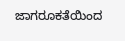ಜಾಗರೂಕತೆಯಿಂದ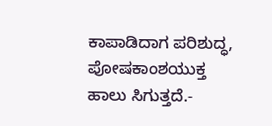ಕಾಪಾಡಿದಾಗ ಪರಿಶುದ್ಧ, ಪೋಷಕಾಂಶಯುಕ್ತ ಹಾಲು ಸಿಗುತ್ತದೆ.-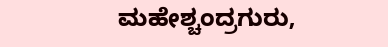ಮಹೇಶ್ಚಂದ್ರಗುರು,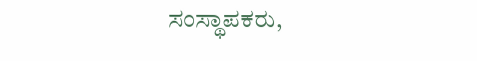ಸಂಸ್ಥಾಪಕರು,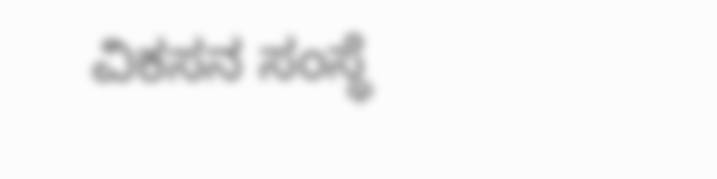ವಿಕಸನ ಸಂಸ್ಥೆ